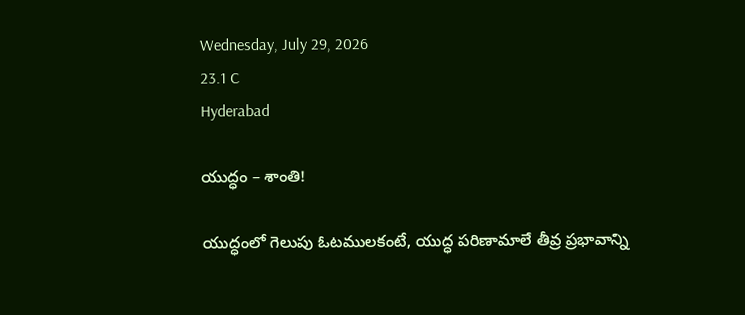Wednesday, July 29, 2026
23.1 C
Hyderabad

యుద్ధం – శాంతి!

యుద్ధంలో గెలుపు ఓటములకంటే, యుద్ధ పరిణామాలే తీవ్ర ప్రభావాన్ని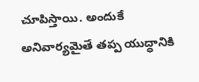చూపిస్తాయి. అందుకే అనివార్యమైతే తప్ప యుద్ధానికి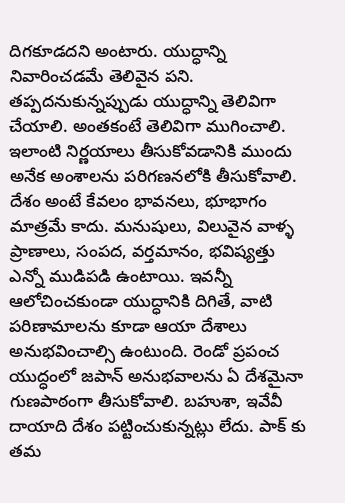దిగకూడదని అంటారు. యుద్ధాన్ని నివారించడమే తెలివైన పని. తప్పదనుకున్నప్పుడు యుద్ధాన్ని తెలివిగా చేయాలి. అంతకంటే తెలివిగా ముగించాలి. ఇలాంటి నిర్ణయాలు తీసుకోవడానికి ముందు అనేక అంశాలను పరిగణనలోకి తీసుకోవాలి. దేశం అంటే కేవలం భావనలు, భూభాగం మాత్రమే కాదు. మనుషులు, విలువైన వాళ్ళ ప్రాణాలు, సంపద, వర్తమానం, భవిష్యత్తు ఎన్నో ముడిపడి ఉంటాయి. ఇవన్నీ ఆలోచించకుండా యుద్ధానికి దిగితే, వాటి పరిణామాలను కూడా ఆయా దేశాలు అనుభవించాల్సి ఉంటుంది. రెండో ప్రపంచ యుద్ధంలో జపాన్ అనుభవాలను ఏ దేశమైనా గుణపాఠంగా తీసుకోవాలి. బహుశా, ఇవేవీ దాయాది దేశం పట్టించుకున్నట్లు లేదు. పాక్ కు తమ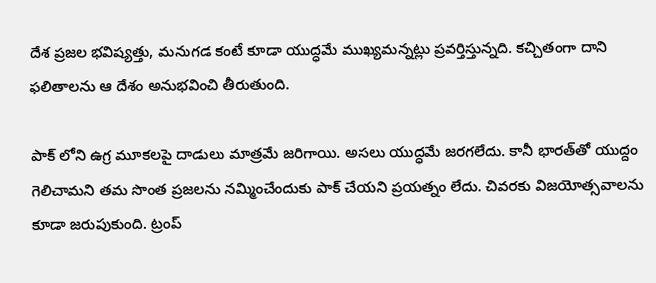దేశ ప్రజల భవిష్యత్తు, మనుగడ కంటే కూడా యుద్ధమే ముఖ్యమన్నట్లు ప్రవర్తిస్తున్నది. కచ్చితంగా దాని ఫలితాలను ఆ దేశం అనుభవించి తీరుతుంది.

పాక్ లోని ఉగ్ర మూకలపై దాడులు మాత్రమే జరిగాయి. అసలు యుద్ధమే జరగలేదు. కానీ భారత్‌తో యుద్దం గెలిచామని తమ సొంత ప్రజలను నమ్మించేందుకు పాక్‌ చేయని ప్రయత్నం లేదు. చివరకు విజయోత్సవాలను కూడా జరుపుకుంది. ట్రంప్‌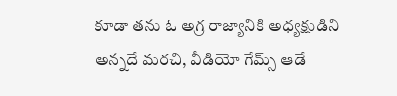కూడా తను ఓ అగ్ర రాజ్యానికి అధ్యక్షుడిని అన్నదే మరచి, వీడియో గేమ్స్ ఆడే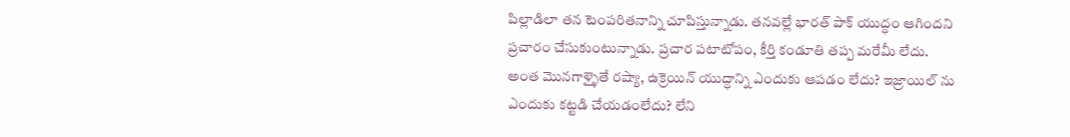పిల్లాడిలా తన టెంపరితనాన్ని చూపిస్తున్నాడు. తనవల్లే భారత్ పాక్ యుద్ధం ఆగిందని ప్రచారం చేసుకుంటున్నాడు. ప్రచార పటాటోపం, కీర్తి కండూతి తప్ప మరేమీ లేదు. అంత మొనగాళ్ళైతే రష్యా, ఉక్రెయిన్ యుద్ధాన్ని ఎందుకు ఆపడం లేదు? ఇజ్రాయిల్ ను ఎందుకు కట్టడి చేయడంలేదు? లేని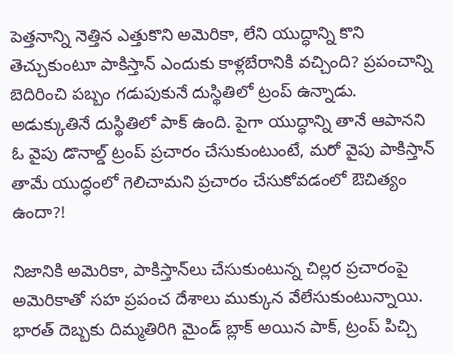పెత్తనాన్ని నెత్తిన ఎత్తుకొని అమెరికా, లేని యుద్ధాన్ని కొని తెచ్చుకుంటూ పాకిస్తాన్ ఎందుకు కాళ్లబేరానికి వచ్చింది? ప్రపంచాన్ని బెదిరించి పబ్బం గడుపుకునే దుస్థితిలో ట్రంప్‌ ఉన్నాడు. అడుక్కుతినే దుస్థితిలో పాక్‌ ఉంది. పైగా యుద్ధాన్ని తానే ఆపానని ఓ వైపు డొనాల్డ్‌ ట్రంప్‌ ప్రచారం చేసుకుంటుంటే, మరో వైపు పాకిస్తాన్‌ తామే యుద్ధంలో గెలిచామని ప్రచారం చేసుకోవడంలో ఔచిత్యం ఉందా?!

నిజానికి అమెరికా, పాకిస్తాన్‌లు చేసుకుంటున్న చిల్లర ప్రచారంపై అమెరికాతో సహ ప్రపంచ దేశాలు ముక్కున వేలేసుకుంటున్నాయి. భారత్‌ దెబ్బకు దిమ్మతిరిగి మైండ్‌ బ్లాక్‌ అయిన పాక్‌, ట్రంప్ పిచ్చి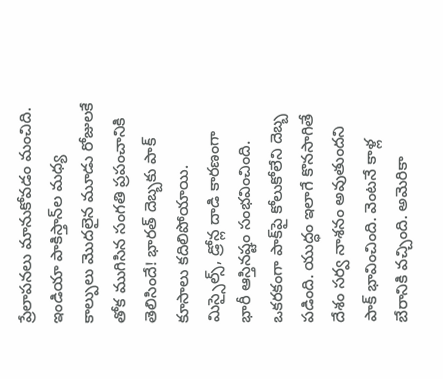ప్రేలాపనలు మానుకోవడం మంచిది. ఇండియా పాకిస్తాన్‌ల మధ్య కాల్పులు మొదలైన మూడు రోజులకే తోక ముగిసిన సంగతి ప్రపంచానికి తెలిసిందే! భారత్‌ దెబ్బకు పాక్‌ కూసాలు కదిలిపోయాయి. మిస్సైల్స్‌, డ్రోన్ల దాడి కారణంగా భారీ ఆస్తినష్టం సంభవించింది. ఒకరకంగా పాక్‌పై కోలుకోలేని దెబ్బ పడింది. యుద్ధం ఇలాగే కొనసాగితే దేశం సర్వ నాశనం అవుతుందని పాక్‌ భావించింది. వెంటనే కాళ్ల బేరానికి వచ్చింది. అమెరికా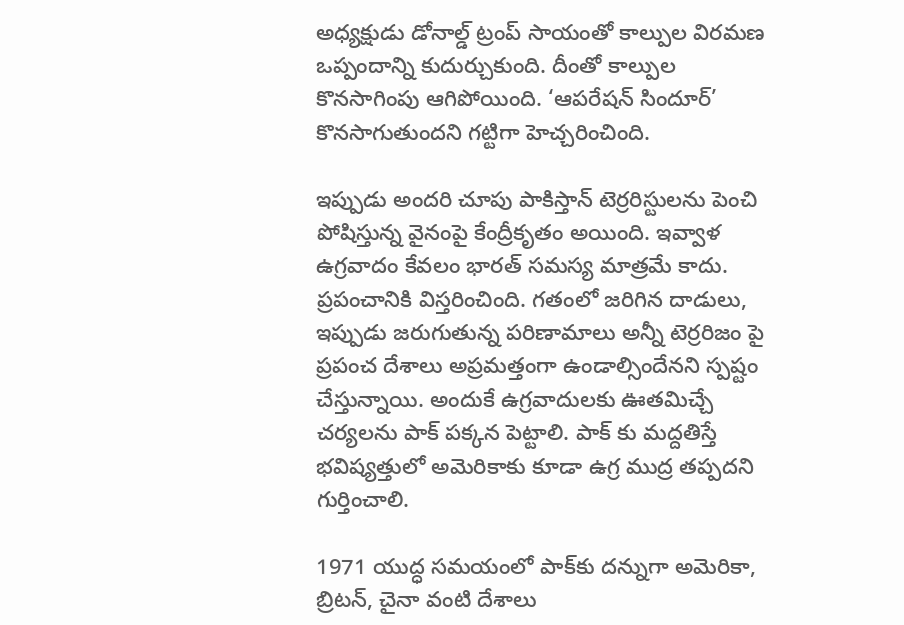అధ్యక్షుడు డోనాల్డ్‌ ట్రంప్‌ సాయంతో కాల్పుల విరమణ ఒప్పందాన్ని కుదుర్చుకుంది. దీంతో కాల్పుల కొనసాగింపు ఆగిపోయింది. ‘ఆపరేషన్‌ సిందూర్‌’ కొనసాగుతుందని గట్టిగా హెచ్చరించింది.

ఇప్పుడు అందరి చూపు పాకిస్తాన్‌ టెర్రరిస్టులను పెంచి పోషిస్తున్న వైనంపై కేంద్రీకృతం అయింది. ఇవ్వాళ ఉగ్రవాదం కేవలం భారత్ సమస్య మాత్రమే కాదు. ప్రపంచానికి విస్తరించింది. గతంలో జరిగిన దాడులు, ఇప్పుడు జరుగుతున్న పరిణామాలు అన్నీ టెర్రరిజం పై ప్రపంచ దేశాలు అప్రమత్తంగా ఉండాల్సిందేనని స్పష్టం చేస్తున్నాయి. అందుకే ఉగ్రవాదులకు ఊతమిచ్చే చర్యలను పాక్ పక్కన పెట్టాలి. పాక్ కు మద్దతిస్తే భవిష్యత్తులో అమెరికాకు కూడా ఉగ్ర ముద్ర తప్పదని గుర్తించాలి.

1971 యుద్ధ సమయంలో పాక్‌కు దన్నుగా అమెరికా, బ్రిటన్‌, చైనా వంటి దేశాలు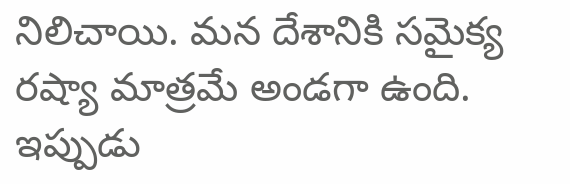నిలిచాయి. మన దేశానికి సమైక్య రష్యా మాత్రమే అండగా ఉంది. ఇప్పుడు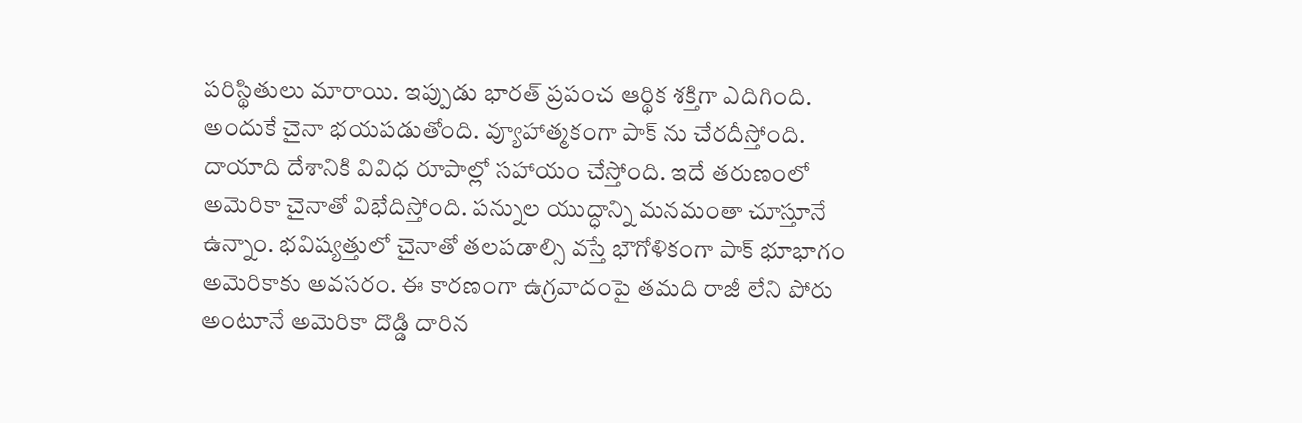పరిస్థితులు మారాయి. ఇప్పుడు భారత్ ప్రపంచ ఆర్థిక శక్తిగా ఎదిగింది. అందుకే చైనా భయపడుతోంది. వ్యూహాత్మకంగా పాక్ ను చేరదీస్తోంది. దాయాది దేశానికి వివిధ రూపాల్లో సహాయం చేస్తోంది. ఇదే తరుణంలో అమెరికా చైనాతో విభేదిస్తోంది. పన్నుల యుద్ధాన్ని మనమంతా చూస్తూనే ఉన్నాం. భవిష్యత్తులో చైనాతో తలపడాల్సి వస్తే భౌగోళికంగా పాక్‌ భూభాగం అమెరికాకు అవసరం. ఈ కారణంగా ఉగ్రవాదంపై తమది రాజీ లేని పోరు అంటూనే అమెరికా దొడ్డి దారిన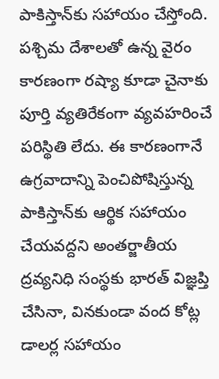పాకిస్తాన్‌కు సహాయం చేస్తోంది. పశ్చిమ దేశాలతో ఉన్న వైరం కారణంగా రష్యా కూడా చైనాకు పూర్తి వ్యతిరేకంగా వ్యవహరించే పరిస్థితి లేదు. ఈ కారణంగానే ఉగ్రవాదాన్ని పెంచిపోషిస్తున్న పాకిస్తాన్‌కు ఆర్థిక సహాయం చేయవద్దని అంతర్జాతీయ ద్రవ్యనిధి సంస్థకు భారత్‌ విజ్ఞప్తి చేసినా, వినకుండా వంద కోట్ల డాలర్ల సహాయం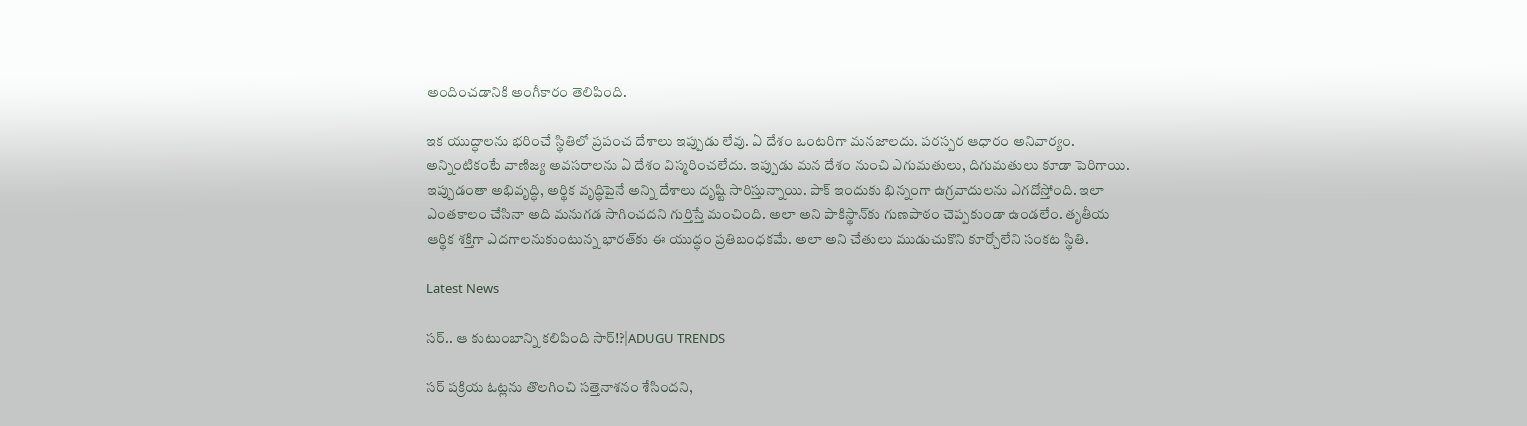అందించడానికి అంగీకారం తెలిపింది.

ఇక యుద్ధాలను భరించే స్థితిలో ప్రపంచ దేశాలు ఇప్పుడు లేవు. ఏ దేశం ఒంటరిగా మనజాలదు. పరస్పర ఆధారం అనివార్యం. అన్నింటికంటే వాణిజ్య అవసరాలను ఏ దేశం విస్మరించలేదు. ఇప్పుడు మన దేశం నుంచి ఎగుమతులు, దిగుమతులు కూడా పెరిగాయి. ఇప్పుడంతా అభివృద్ధి, అర్థిక వృద్ధిపైనే అన్ని దేశాలు దృష్టి సారిస్తున్నాయి. పాక్‌ ఇందుకు భిన్నంగా ఉగ్రవాదులను ఎగదోస్తోంది. ఇలా ఎంతకాలం చేసినా అది మనుగడ సాగించదని గుర్తిస్తే మంచింది. అలా అని పాకిస్థాన్‌కు గుణపాఠం చెప్పకుండా ఉండలేం. తృతీయ ఆర్థిక శక్తిగా ఎదగాలనుకుంటున్న భారత్‌కు ఈ యుద్ధం ప్రతిబంధకమే. అలా అని చేతులు ముడుచుకొని కూర్చోలేని సంకట స్థితి.

Latest News

సర్.. ఆ కుటుంబాన్ని కలిపింది సార్!?|ADUGU TRENDS

సర్ పక్రియ ఓట్లను తొలగించి సత్తెనాశనం శేసిందని,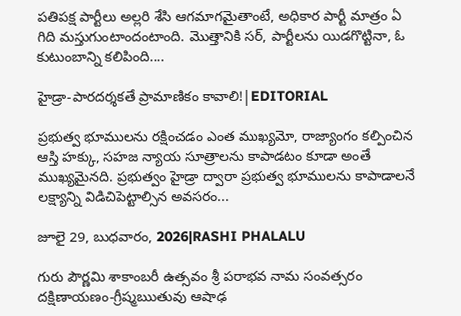పతిపక్ష పార్టీలు అల్లరి శేసి ఆగమాగమైతాంటే, అధికార పార్టీ మాత్రం ఏ గిది మస్తుగుంటాందంటాంది. మొత్తానికి సర్, పార్టీలను యిడగొట్టినా, ఓ కుటుంబాన్ని కలిపింది....

హైడ్రా-పారదర్శకతే ప్రామాణికం కావాలి!|EDITORIAL

ప్రభుత్వ భూములను రక్షించడం ఎంత ముఖ్యమో, రాజ్యాంగం కల్పించిన ఆస్తి హక్కు, సహజ న్యాయ సూత్రాలను కాపాడటం కూడా అంతే ముఖ్యమైనది. ప్రభుత్వం హైడ్రా ద్వారా ప్రభుత్వ భూములను కాపాడాలనే లక్ష్యాన్ని విడిచిపెట్టాల్సిన అవసరం...

జూలై 29, బుధవారం, 2026|RASHI PHALALU

గురు పౌర్ణమి శాకాంబరీ ఉత్సవం శ్రీ పరాభవ నామ సంవత్సరం దక్షిణాయణం-గ్రీష్మఋతువు ఆషాఢ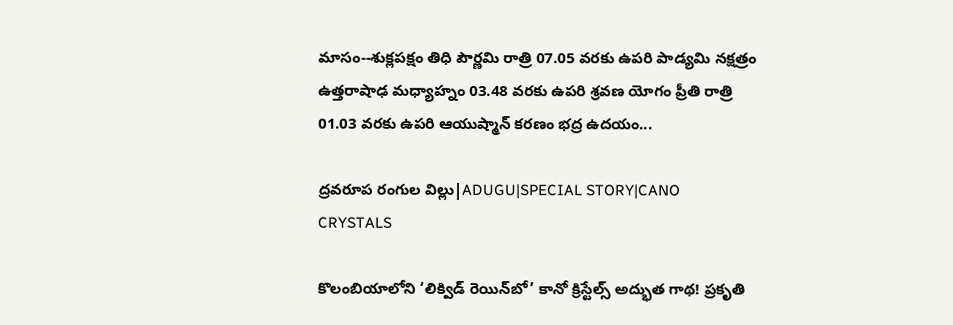మాసం--శుక్లపక్షం తిధి పౌర్ణమి రాత్రి 07.05 వరకు ఉపరి పాడ్యమి నక్షత్రం ఉత్తరాషాఢ మధ్యాహ్నం 03.48 వరకు ఉపరి శ్రవణ యోగం ప్రీతి రాత్రి 01.03 వరకు ఉపరి ఆయుష్మాన్ కరణం భద్ర ఉదయం...

ద్రవరూప రంగుల విల్లు|ADUGU|SPECIAL STORY|CANO CRYSTALS

కొలంబియాలోని ‘లిక్విడ్ రెయిన్‌బో’ కానో క్రిస్టేల్స్ అద్భుత గాథ! ప్రకృతి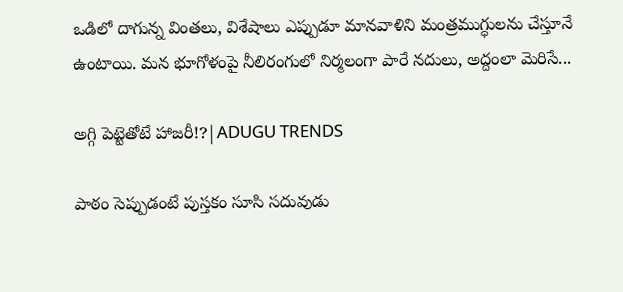ఒడిలో దాగున్న వింతలు, విశేషాలు ఎప్పుడూ మానవాళిని మంత్రముగ్ధులను చేస్తూనే ఉంటాయి. మన భూగోళంపై నీలిరంగులో నిర్మలంగా పారే నదులు, అద్దంలా మెరిసే...

అగ్గి పెట్టెతోటే హాజరీ!?|ADUGU TRENDS

పాఠం సెప్పుడంటే పుస్తకం సూసి సదువుడు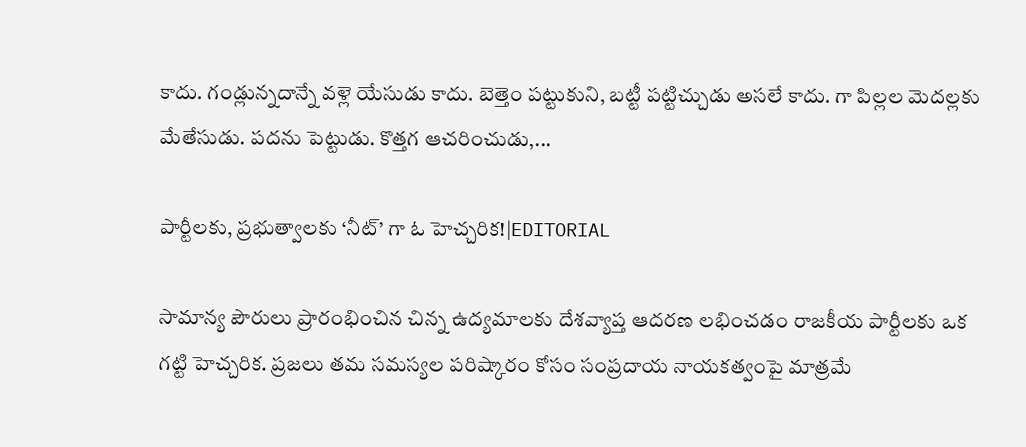కాదు. గండ్లున్నదాన్నే వళ్లె యేసుడు కాదు. బెత్తెం పట్టుకుని, బట్టీ పట్టిచ్చుడు అసలే కాదు. గా పిల్లల మెదల్లకు మేతేసుడు. పదను పెట్టుడు. కొత్తగ ఆచరించుడు,...

పార్టీలకు, ప్రభుత్వాలకు ‘నీట్’ గా ఓ హెచ్చరిక!|EDITORIAL

సామాన్య పౌరులు ప్రారంభించిన చిన్న ఉద్యమాలకు దేశవ్యాప్త ఆదరణ లభించడం రాజకీయ పార్టీలకు ఒక గట్టి హెచ్చరిక. ప్రజలు తమ సమస్యల పరిష్కారం కోసం సంప్రదాయ నాయకత్వంపై మాత్రమే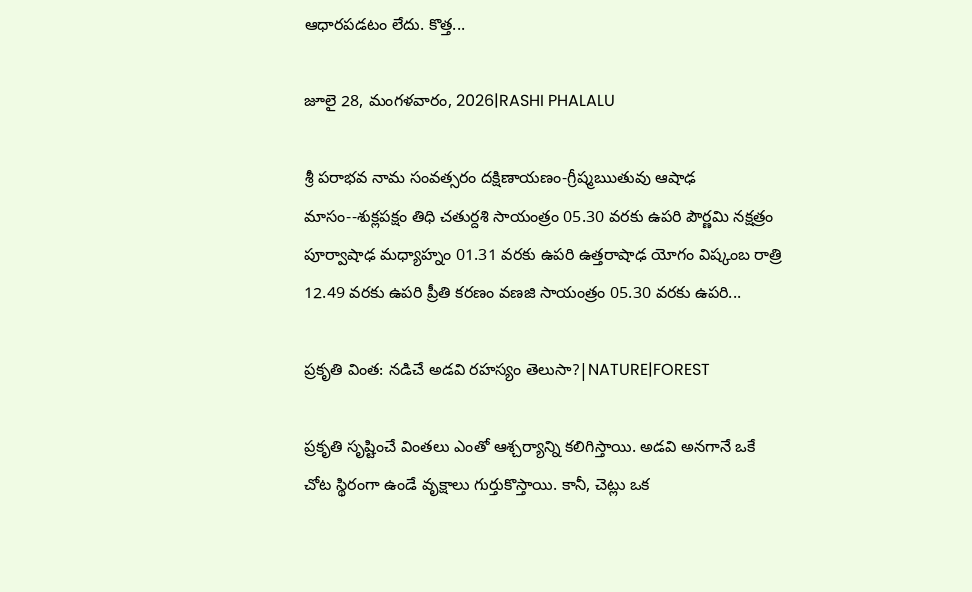ఆధారపడటం లేదు. కొత్త...

జూలై 28, మంగళవారం, 2026|RASHI PHALALU

శ్రీ పరాభవ నామ సంవత్సరం దక్షిణాయణం-గ్రీష్మఋతువు ఆషాఢ మాసం--శుక్లపక్షం తిధి చతుర్దశి సాయంత్రం 05.30 వరకు ఉపరి పౌర్ణమి నక్షత్రం పూర్వాషాఢ మధ్యాహ్నం 01.31 వరకు ఉపరి ఉత్తరాషాఢ యోగం విష్కంబ రాత్రి 12.49 వరకు ఉపరి ప్రీతి కరణం వణజి సాయంత్రం 05.30 వరకు ఉపరి...

ప్రకృతి వింత: నడిచే అడవి రహస్యం తెలుసా?|NATURE|FOREST

ప్రకృతి సృష్టించే వింతలు ఎంతో ఆశ్చర్యాన్ని కలిగిస్తాయి. అడవి అనగానే ఒకే చోట స్థిరంగా ఉండే వృక్షాలు గుర్తుకొస్తాయి. కానీ, చెట్లు ఒక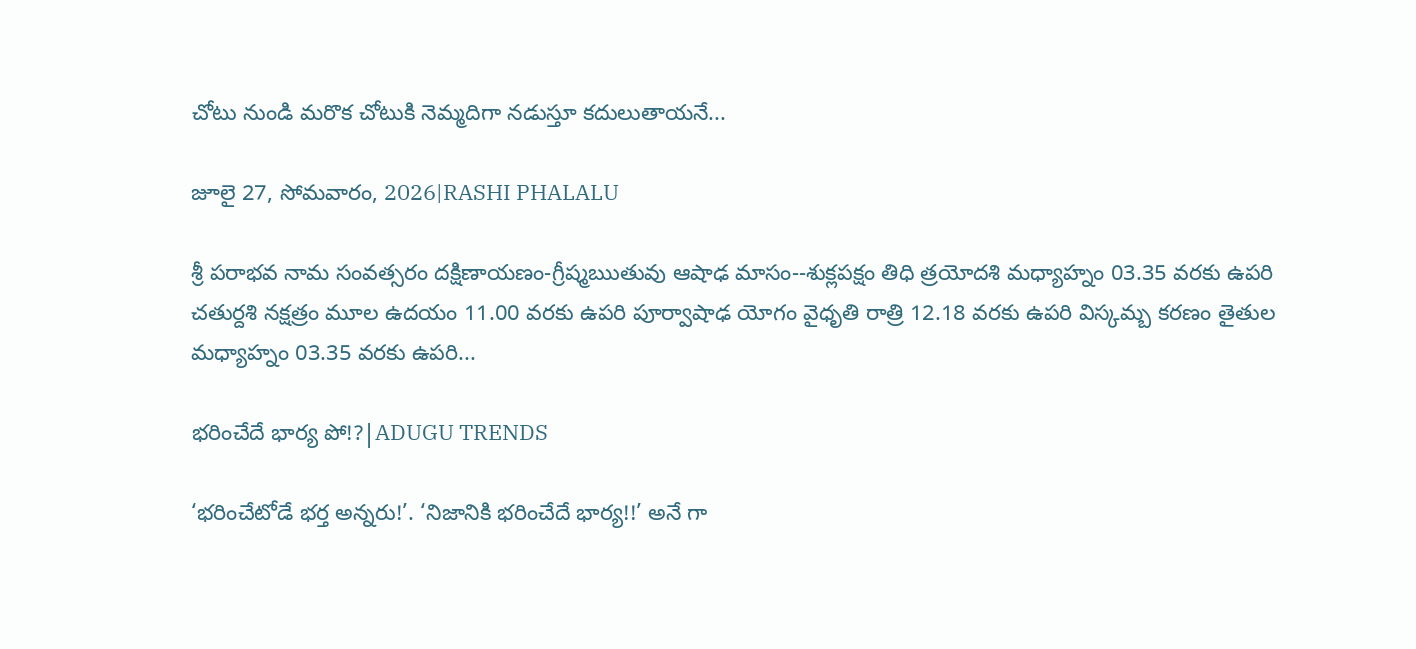చోటు నుండి మరొక చోటుకి నెమ్మదిగా నడుస్తూ కదులుతాయనే...

జూలై 27, సోమవారం, 2026|RASHI PHALALU

శ్రీ పరాభవ నామ సంవత్సరం దక్షిణాయణం-గ్రీష్మఋతువు ఆషాఢ మాసం--శుక్లపక్షం తిధి త్రయోదశి మధ్యాహ్నం 03.35 వరకు ఉపరి చతుర్దశి నక్షత్రం మూల ఉదయం 11.00 వరకు ఉపరి పూర్వాషాఢ యోగం వైధృతి రాత్రి 12.18 వరకు ఉపరి విస్కమ్బ కరణం తైతుల మధ్యాహ్నం 03.35 వరకు ఉపరి...

భరించేదే భార్య పో!?|ADUGU TRENDS

‘భరించేటోడే భర్త అన్నరు!’. ‘నిజానికి భరించేదే భార్య!!’ అనే గా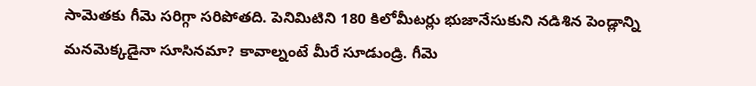సామెతకు గీమె సరిగ్గా సరిపోతది. పెనిమిటిని 180 కిలోమీటర్లు భుజానేసుకుని నడిశిన పెండ్లాన్ని మనమెక్కడైనా సూసినమా? కావాల్నంటే మీరే సూడుండ్రి. గీమె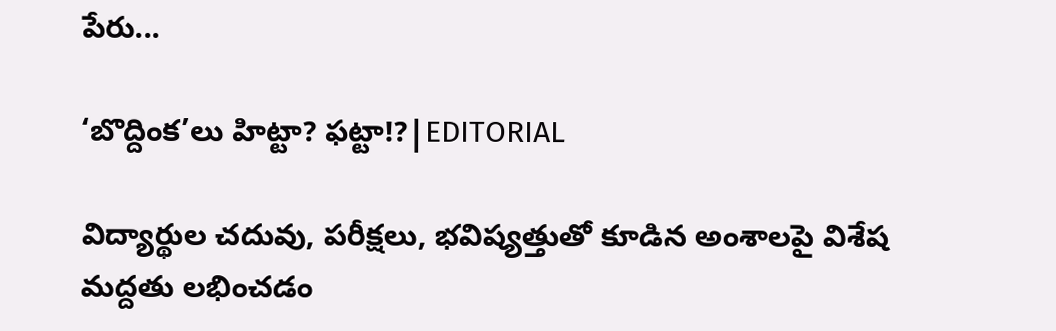పేరు...

‘బొద్దింక’లు హిట్టా? ఫట్టా!?|EDITORIAL

విద్యార్థుల చదువు, పరీక్షలు, భవిష్యత్తుతో కూడిన అంశాలపై విశేష మద్దతు లభించడం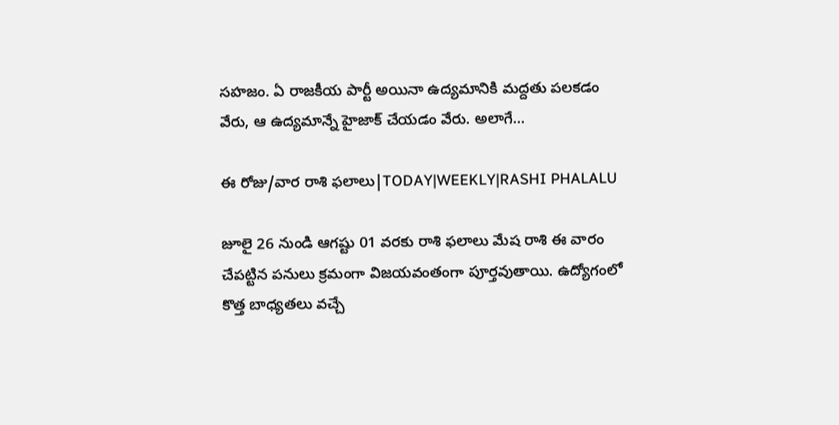సహజం. ఏ రాజకీయ పార్టీ అయినా ఉద్యమానికి మద్దతు పలకడం వేరు, ఆ ఉద్యమాన్నే హైజాక్ చేయడం వేరు. అలాగే...

ఈ రోజు/వార రాశి ఫలాలు|TODAY|WEEKLY|RASHI PHALALU

జూలై 26 నుండి ఆగష్టు 01 వరకు రాశి ఫలాలు మేష రాశి ఈ వారం చేపట్టిన పనులు క్రమంగా విజయవంతంగా పూర్తవుతాయి. ఉద్యోగంలో కొత్త బాధ్యతలు వచ్చే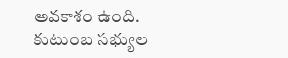అవకాశం ఉంది. కుటుంబ సభ్యుల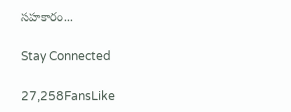సహకారం...

Stay Connected

27,258FansLike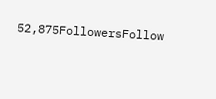52,875FollowersFollow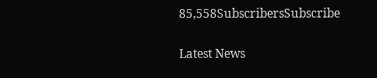85,558SubscribersSubscribe

Latest News